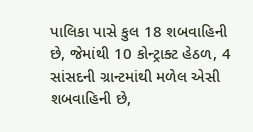પાલિકા પાસે કુલ 18 શબવાહિની છે, જેમાંથી 10 કોન્ટ્રાક્ટ હેઠળ, 4 સાંસદની ગ્રાન્ટમાંથી મળેલ એસી શબવાહિની છે,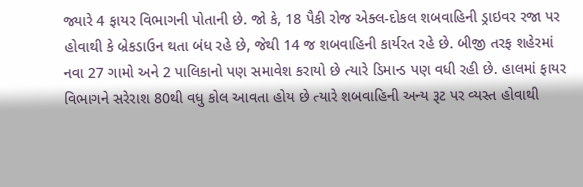જ્યારે 4 ફાયર વિભાગની પોતાની છે. જો કે, 18 પૈકી રોજ એક્લ-દોકલ શબવાહિની ડ્રાઇવર રજા પર હોવાથી કે બ્રેકડાઉન થતા બંધ રહે છે, જેથી 14 જ શબવાહિની કાર્યરત રહે છે. બીજી તરફ શહેરમાં નવા 27 ગામો અને 2 પાલિકાનો પણ સમાવેશ કરાયો છે ત્યારે ડિમાન્ડ પણ વધી રહી છે. હાલમાં ફાયર વિભાગને સરેરાશ 80થી વધુ કોલ આવતા હોય છે ત્યારે શબવાહિની અન્ય રૂટ પર વ્યસ્ત હોવાથી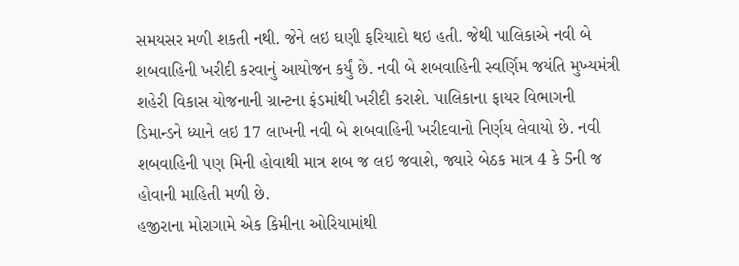સમયસર મળી શકતી નથી. જેને લઇ ઘણી ફરિયાદો થઇ હતી. જેથી પાલિકાએ નવી બે શબવાહિની ખરીદી કરવાનું આયોજન કર્યું છે. નવી બે શબવાહિની સ્વર્ણિમ જયંતિ મુખ્યમંત્રી શહેરી વિકાસ યોજનાની ગ્રાન્ટના ફંડમાંથી ખરીદી કરાશે. પાલિકાના ફાયર વિભાગની ડિમાન્ડને ધ્યાને લઇ 17 લાખની નવી બે શબવાહિની ખરીદવાનો નિર્ણય લેવાયો છે. નવી શબવાહિની પણ મિની હોવાથી માત્ર શબ જ લઇ જવાશે, જ્યારે બેઠક માત્ર 4 કે 5ની જ હોવાની માહિતી મળી છે.
હજીરાના મોરાગામે એક કિમીના ઓરિયામાંથી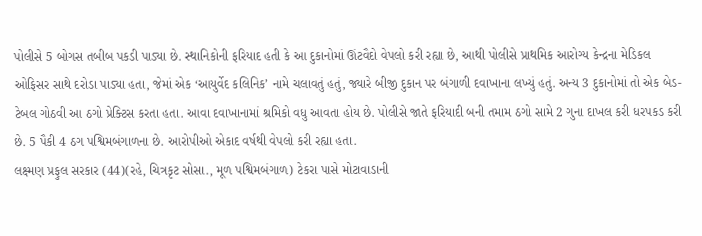પોલીસે 5 બોગસ તબીબ પકડી પાડ્યા છે. સ્થાનિકોની ફરિયાદ હતી કે આ દુકાનોમાં ઊંટવૈદો વેપલો કરી રહ્યા છે, આથી પોલીસે પ્રાથમિક આરોગ્ય કેન્દ્રના મેડિકલ ઓફિસર સાથે દરોડા પાડ્યા હતા, જેમાં એક ‘આયુર્વેદ કલિનિક’ નામે ચલાવતું હતું, જ્યારે બીજી દુકાન પર બંગાળી દવાખાના લખ્યું હતું. અન્ય 3 દુકાનોમાં તો એક બેડ-ટેબલ ગોઠવી આ ઠગો પ્રેક્ટિસ કરતા હતા. આવા દવાખાનામાં શ્રમિકો વધુ આવતા હોય છે. પોલીસે જાતે ફરિયાદી બની તમામ ઠગો સામે 2 ગુના દાખલ કરી ધરપકડ કરી છે. 5 પૈકી 4 ઠગ પશ્વિમબંગાળના છે. આરોપીઓ એકાદ વર્ષથી વેપલો કરી રહ્યા હતા.
લક્ષ્મણ પ્રફુલ સરકાર (44)(રહે, ચિત્રકૃટ સોસા., મૂળ પશ્વિમબંગાળ) ટેકરા પાસે મોટાવાડાની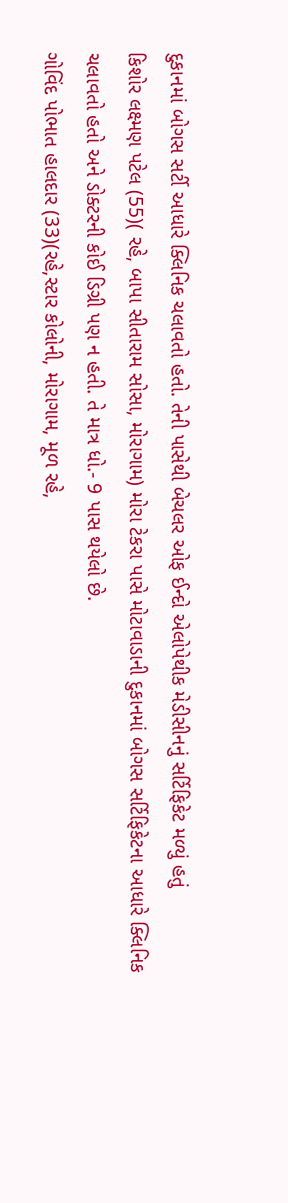દુકાનમાં બોગસ સર્ટી આધારે ક્લિનિક ચલાવતો હતો. તેની પાસેથી બેચલર ઓફ ઈન્દો એલોપેથીક મેડીસીનનું સર્ટિફિકેટ મળ્યું હતું
કિશોર લક્ષ્મણ પટેલ (55)( રહે, બાપા સીતારામ સોસા, મોરાગામ) મોરા ટેકરા પાસે મોટાવાડાની દુકાનમાં બોગસ સર્ટિફિકેટના આધારે ક્લિનિક ચલાવતો હતો અને ડોક્ટરની કોઈ ડિગ્રી પણ ન હતી. તે માત્ર ધો.- 9 પાસ થયેલો છે.
ગોવિંદ પોભાત હાલદાર (33)(રહે,સ્ટાર કોલોની, મોરાગામ, મૂળ રહે,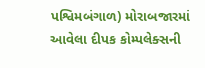પશ્વિમબંગાળ) મોરાબજારમાં આવેલા દીપક કોમ્પલેક્સની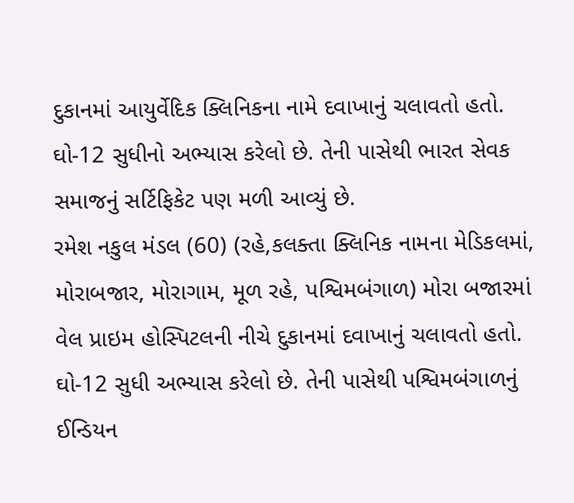દુકાનમાં આયુર્વેદિક ક્લિનિકના નામે દવાખાનું ચલાવતો હતો. ઘો-12 સુધીનો અભ્યાસ કરેલો છે. તેની પાસેથી ભારત સેવક સમાજનું સર્ટિફિકેટ પણ મળી આવ્યું છે.
રમેશ નકુલ મંડલ (60) (રહે,કલક્તા ક્લિનિક નામના મેડિકલમાં, મોરાબજાર, મોરાગામ, મૂળ રહે, પશ્વિમબંગાળ) મોરા બજારમાં વેલ પ્રાઇમ હોસ્પિટલની નીચે દુકાનમાં દવાખાનું ચલાવતો હતો. ઘો-12 સુધી અભ્યાસ કરેલો છે. તેની પાસેથી પશ્વિમબંગાળનું ઈન્ડિયન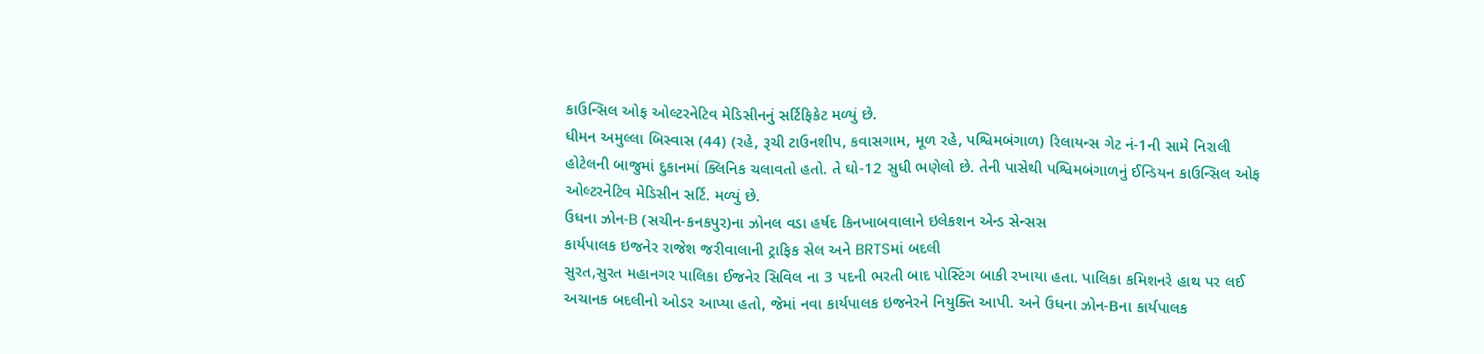કાઉન્સિલ ઓફ ઓલ્ટરનેટિવ મેડિસીનનું સર્ટિફિકેટ મળ્યું છે.
ધીમન અમુલ્લા બિસ્વાસ (44) (રહે, રૂચી ટાઉનશીપ, કવાસગામ, મૂળ રહે, પશ્વિમબંગાળ) રિલાયન્સ ગેટ નં-1ની સામે નિરાલી હોટેલની બાજુમાં દુકાનમાં ક્લિનિક ચલાવતો હતો. તે ઘો-12 સુધી ભણેલો છે. તેની પાસેથી પશ્વિમબંગાળનું ઈન્ડિયન કાઉન્સિલ ઓફ ઓલ્ટરનેટિવ મેડિસીન સર્ટિ. મળ્યું છે.
ઉધના ઝોન-B (સચીન-કનકપુર)ના ઝોનલ વડા હર્ષદ કિનખાબવાલાને ઇલેકશન એન્ડ સેન્સસ
કાર્યપાલક ઇજનેર રાજેશ જરીવાલાની ટ્રાફિક સેલ અને BRTSમાં બદલી
સુરત,સુરત મહાનગર પાલિકા ઈજનેર સિવિલ ના 3 પદની ભરતી બાદ પોસ્ટિંગ બાકી રખાયા હતા. પાલિકા કમિશનરે હાથ પર લઈ અચાનક બદલીનો ઓડર આપ્યા હતો, જેમાં નવા કાર્યપાલક ઇજનેરને નિયુક્તિ આપી. અને ઉધના ઝોન-Bના કાર્યપાલક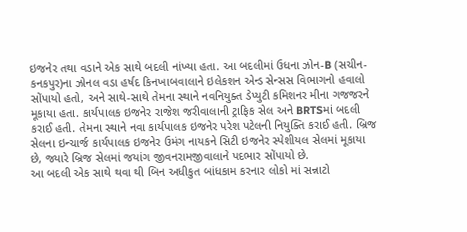ઇજનેર તથા વડાને એક સાથે બદલી નાંખ્યા હતા. આ બદલીમાં ઉધના ઝોન-B (સચીન-કનકપુર)ના ઝોનલ વડા હર્ષદ કિનખાબવાલાને ઇલેકશન એન્ડ સેન્સસ વિભાગનો હવાલો સોંપાયો હતો, અને સાથે-સાથે તેમના સ્થાને નવનિયુક્ત ડેપ્યુટી કમિશનર મીના ગજજરને મૂકાયા હતા. કાર્યપાલક ઇજનેર રાજેશ જરીવાલાની ટ્રાફિક સેલ અને BRTSમાં બદલી કરાઈ હતી. તેમના સ્થાને નવા કાર્યપાલક ઇજનેર પરેશ પટેલની નિયુક્તિ કરાઈ હતી. બ્રિજ સેલના ઇન્ચાર્જ કાર્યપાલક ઇજનેર ઉમંગ નાયકને સિટી ઇજનેર સ્પેશીયલ સેલમાં મૂકાયા છે, જ્યારે બ્રિજ સેલમાં જયાંગ જીવનરામજીવાલાને પદભાર સોંપાયો છે.
આ બદલી એક સાથે થવા થી બિન અધીકુત બાંધકામ કરનાર લોકો માં સન્નાટો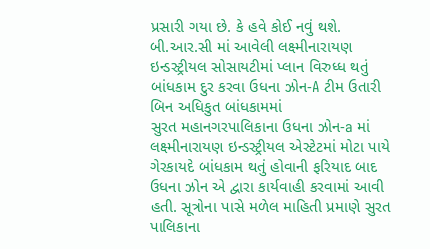પ્રસારી ગયા છે. કે હવે કોઈ નવું થશે.
બી.આર.સી માં આવેલી લક્ષ્મીનારાયણ ઇન્ડસ્ટ્રીયલ સોસાયટીમાં પ્લાન વિરુધ્ધ થતું બાંધકામ દુર કરવા ઉધના ઝોન-A ટીમ ઉતારી બિન અધિકુત બાંધકામમાં
સુરત મહાનગરપાલિકાના ઉધના ઝોન-a માં લક્ષ્મીનારાયણ ઇન્ડસ્ટ્રીયલ એસ્ટેટમાં મોટા પાયે ગેરકાયદે બાંધકામ થતું હોવાની ફરિયાદ બાદ ઉધના ઝોન એ દ્વારા કાર્યવાહી કરવામાં આવી હતી. સૂત્રોના પાસે મળેલ માહિતી પ્રમાણે સુરત પાલિકાના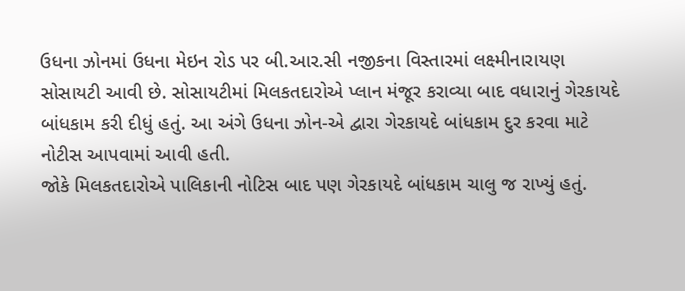ઉધના ઝોનમાં ઉધના મેઇન રોડ પર બી.આર.સી નજીકના વિસ્તારમાં લક્ષ્મીનારાયણ સોસાયટી આવી છે. સોસાયટીમાં મિલકતદારોએ પ્લાન મંજૂર કરાવ્યા બાદ વધારાનું ગેરકાયદે બાંધકામ કરી દીધું હતું. આ અંગે ઉધના ઝોન-એ દ્વારા ગેરકાયદે બાંધકામ દુર કરવા માટે નોટીસ આપવામાં આવી હતી.
જોકે મિલકતદારોએ પાલિકાની નોટિસ બાદ પણ ગેરકાયદે બાંધકામ ચાલુ જ રાખ્યું હતું.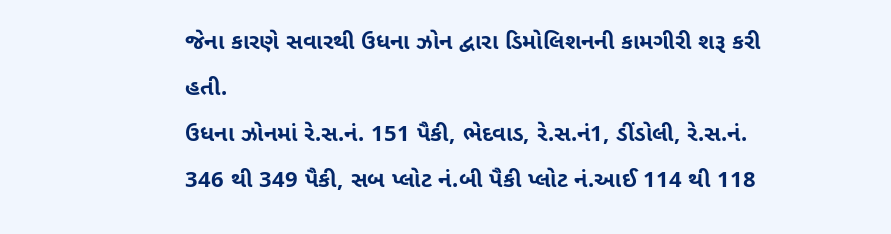જેના કારણે સવારથી ઉધના ઝોન દ્વારા ડિમોલિશનની કામગીરી શરૂ કરી હતી.
ઉધના ઝોનમાં રે.સ.નં. 151 પૈકી, ભેદવાડ, રે.સ.નં1, ડીંડોલી, રે.સ.નં. 346 થી 349 પૈકી, સબ પ્લોટ નં.બી પૈકી પ્લોટ નં.આઈ 114 થી 118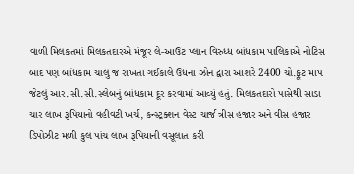વાળી મિલકતમાં મિલકતદારએ મંજૂર લે-આઉટ પ્લાન વિરુધ્ધ બાંધકામ પાલિકાએ નોટિસ બાદ પણ બાંધકામ ચાલુ જ રાખતા ગઈકાલે ઉધના ઝોન દ્વારા આશરે 2400 ચો.ફૂટ માપ જેટલું આર.સી.સી.સ્લેબનું બાંધકામ દૂર કરવામાં આવ્યું હતું. મિલકતદારો પાસેથી સાડા ચાર લાખ રૂપિયાનો વહીવટી ખર્ચ, કન્સ્ટ્રક્શન વેસ્ટ ચાર્જ ત્રીસ હજાર અને વીસ હજાર ડિપોઝીટ મળી કુલ પાંચ લાખ રૂપિયાની વસૂલાત કરી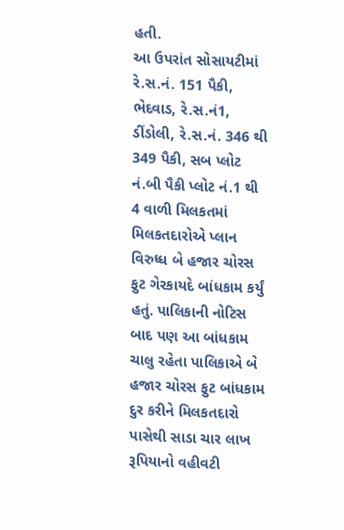હતી.
આ ઉપરાંત સોસાયટીમાં રે.સ.નં. 151 પૈકી, ભેદવાડ, રે.સ.નં1, ડીંડોલી, રે.સ.નં. 346 થી 349 પૈકી, સબ પ્લોટ નં.બી પૈકી પ્લોટ નં.1 થી 4 વાળી મિલકતમાં મિલકતદારોએ પ્લાન વિરુધ્ધ બે હજાર ચોરસ ફુટ ગેરકાયદે બાંધકામ કર્યું હતું. પાલિકાની નોટિસ બાદ પણ આ બાંધકામ ચાલુ રહેતા પાલિકાએ બે હજાર ચોરસ ફુટ બાંધકામ દુર કરીને મિલકતદારો પાસેથી સાડા ચાર લાખ રૂપિયાનો વહીવટી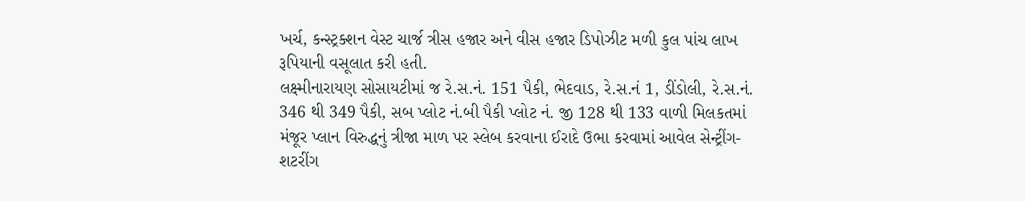ખર્ચ, કન્સ્ટ્રક્શન વેસ્ટ ચાર્જ ત્રીસ હજાર અને વીસ હજાર ડિપોઝીટ મળી કુલ પાંચ લાખ રૂપિયાની વસૂલાત કરી હતી.
લક્ષ્મીનારાયણ સોસાયટીમાં જ રે.સ.નં. 151 પૈકી, ભેદવાડ, રે.સ.નં 1, ડીંડોલી, રે.સ.નં. 346 થી 349 પૈકી, સબ પ્લોટ નં.બી પૈકી પ્લોટ નં. જી 128 થી 133 વાળી મિલકતમાં મંજૂર પ્લાન વિરુદ્ધનું ત્રીજા માળ પર સ્લેબ કરવાના ઈરાદે ઉભા કરવામાં આવેલ સેન્ટ્રીંગ-શટરીંગ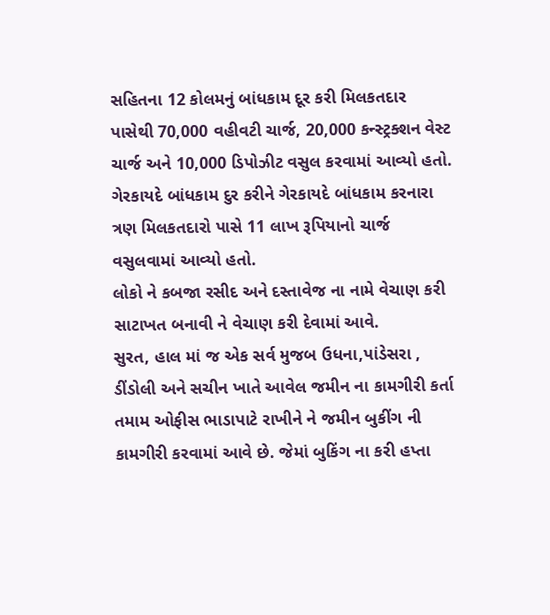સહિતના 12 કોલમનું બાંધકામ દૂર કરી મિલકતદાર પાસેથી 70,000 વહીવટી ચાર્જ, 20,000 કન્સ્ટ્રક્શન વેસ્ટ ચાર્જ અને 10,000 ડિપોઝીટ વસુલ કરવામાં આવ્યો હતો.
ગેરકાયદે બાંધકામ દુર કરીને ગેરકાયદે બાંધકામ કરનારા ત્રણ મિલકતદારો પાસે 11 લાખ રૂપિયાનો ચાર્જ વસુલવામાં આવ્યો હતો.
લોકો ને કબજા રસીદ અને દસ્તાવેજ ના નામે વેચાણ કરી સાટાખત બનાવી ને વેચાણ કરી દેવામાં આવે.
સુરત, હાલ માં જ એક સર્વ મુજબ ઉધના,પાંડેસરા , ડીંડોલી અને સચીન ખાતે આવેલ જમીન ના કામગીરી કર્તા તમામ ઓફીસ ભાડાપાટે રાખીને ને જમીન બુકીંગ ની કામગીરી કરવામાં આવે છે. જેમાં બુકિંગ ના કરી હપ્તા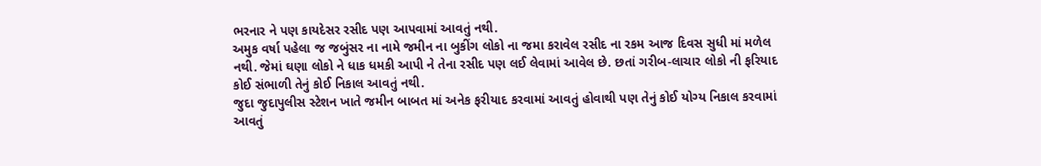ભરનાર ને પણ કાયદેસર રસીદ પણ આપવામાં આવતું નથી.
અમુક વર્ષા પહેલા જ જબુંસર ના નામે જમીન ના બુકીંગ લોકો ના જમા કરાવેલ રસીદ ના રકમ આજ દિવસ સુધી માં મળેલ નથી. જેમાં ઘણા લોકો ને ધાક ધમકી આપી ને તેના રસીદ પણ લઈ લેવામાં આવેલ છે. છતાં ગરીબ-લાચાર લોકો ની ફરિયાદ કોઈ સંભાળી તેનું કોઈ નિકાલ આવતું નથી.
જુદા જુદાપુલીસ સ્ટેશન ખાતે જમીન બાબત માં અનેક ફરીયાદ કરવામાં આવતું હોવાથી પણ તેનું કોઈ યોગ્ય નિકાલ કરવામાં આવતું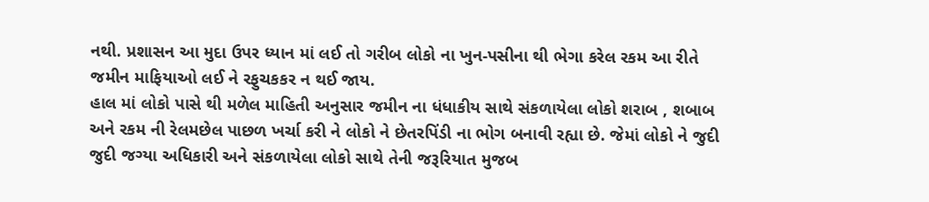નથી. પ્રશાસન આ મુદા ઉપર ધ્યાન માં લઈ તો ગરીબ લોકો ના ખુન-પસીના થી ભેગા કરેલ રકમ આ રીતે જમીન માફિયાઓ લઈ ને રફુચકકર ન થઈ જાય.
હાલ માં લોકો પાસે થી મળેલ માહિતી અનુસાર જમીન ના ધંધાકીય સાથે સંકળાયેલા લોકો શરાબ , શબાબ અને રકમ ની રેલમછેલ પાછળ ખર્ચા કરી ને લોકો ને છેતરપિંડી ના ભોગ બનાવી રહ્યા છે. જેમાં લોકો ને જુદી જુદી જગ્યા અધિકારી અને સંકળાયેલા લોકો સાથે તેની જરૂરિયાત મુજબ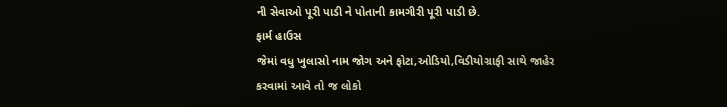ની સેવાઓ પૂરી પાડી ને પોતાની કામગીરી પૂરી પાડી છે.
ફાર્મ હાઉસ
જેમાં વધુ ખુલાસો નામ જોગ અને ફોટા,ઓડિયો,વિડીયોગ્રાફી સાથે જાહેર કરવામાં આવે તો જ લોકો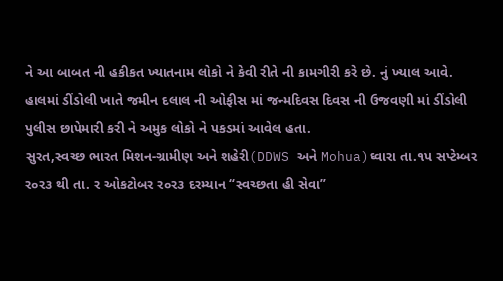ને આ બાબત ની હકીકત ખ્યાતનામ લોકો ને કેવી રીતે ની કામગીરી કરે છે. નું ખ્યાલ આવે.
હાલમાં ડીંડોલી ખાતે જમીન દલાલ ની ઓફીસ માં જન્મદિવસ દિવસ ની ઉજવણી માં ડીંડોલી પુલીસ છાપેમારી કરી ને અમુક લોકો ને પકડમાં આવેલ હતા.
સુરત,સ્વચ્છ ભારત મિશન-ગ્રામીણ અને શહેરી(DDWS અને Mohua)ઘ્વારા તા.૧પ સપ્ટેમ્બર ર૦ર૩ થી તા. ર ઓકટોબર ર૦ર૩ દરમ્યાન “સ્વચ્છતા હી સેવા”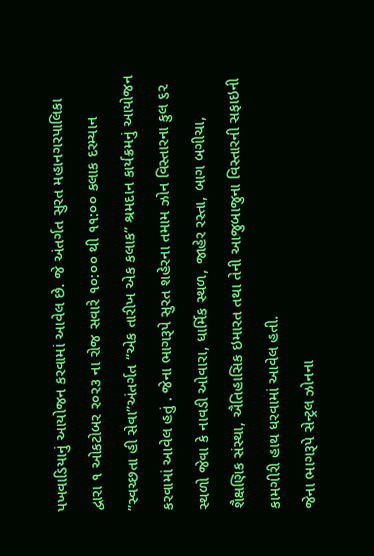પખવાડિયાનું આયોજન કરવામાં આવેલ છે. જે અંતર્ગત સુરત મહાનગરપાલિકા દ્વારા ૧ ઓકટોબર ર૦ર૩ ના રોજ સવારે ૧૦:૦૦ થી ૧૧:૦૦ કલાક દરમ્યાન ”સ્વચ્છતા હી સેવા”અંતર્ગત “એક તારીખ એક કલાક” શ્રમદાન કાર્યક્રમનું આયોજન કરવામાં આવેલ હતું . જેના ભાગરૂપે સુરત શહેરના તમામ ઝોન વિસ્તારના કુલ ૬૨ સ્થળો જેવા કે નાવડી ઓવારા, ધાર્મિક સ્થળ, જાહેર રસ્તા, બાગ બગીચા, શૈક્ષણિક સંસ્થા, ઐતિહાસિક ઇમારત તથા તેની આજુબાજુના વિસ્તારની સફાઇની કામગીરી હાથ ધરવામાં આવેલ હતી.
જેના ભાગરૂપે સેન્ટ્રલ ઝોનના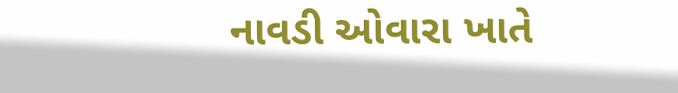નાવડી ઓવારા ખાતે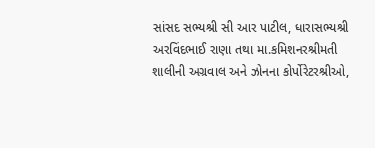સાંસદ સભ્યશ્રી સી આર પાટીલ, ધારાસભ્યશ્રી અરવિંદભાઈ રાણા તથા મા.કમિશનરશ્રીમતી શાલીની અગ્રવાલ અને ઝોનના કોર્પોરેટરશ્રીઓ,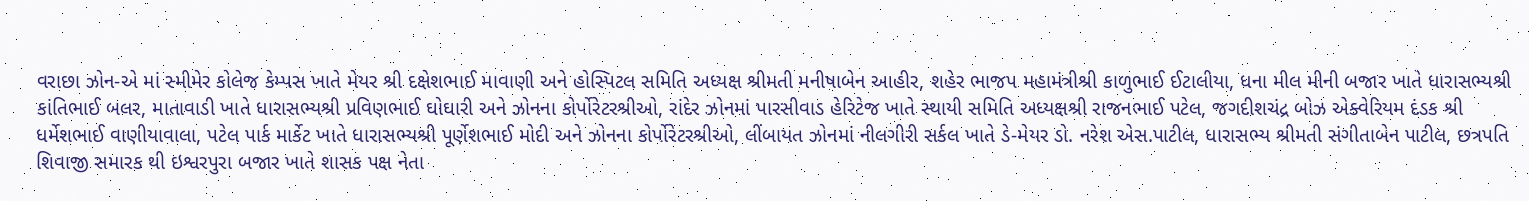વરાછા ઝોન-એ માં સ્મીમેર કોલેજ કેમ્પસ ખાતે મેયર શ્રી દક્ષેશભાઈ માવાણી અને હોસ્પિટલ સમિતિ અધ્યક્ષ શ્રીમતી મનીષાબેન આહીર, શહેર ભાજપ મહામંત્રીશ્રી કાળુભાઈ ઈટાલીયા, ધના મીલ મીની બજાર ખાતે ધારાસભ્યશ્રી કાંતિભાઈ બલર, માતાવાડી ખાતે ધારાસભ્યશ્રી પ્રવિણભાઈ ઘોઘારી અને ઝોનના કોર્પોરેટરશ્રીઓ, રાંદેર ઝોનમાં પારસીવાડ હેરિટેજ ખાતે સ્થાયી સમિતિ અધ્યક્ષશ્રી રાજનભાઈ પટેલ, જગદીશચંદ્ર બોઝ એક્વેરિયમ દંડક શ્રી ધર્મેશભાઈ વાણીયાવાલા, પટેલ પાર્ક માર્કેટ ખાતે ધારાસભ્યશ્રી પૂર્ણેશભાઈ મોદી અને ઝોનના કોર્પોરેટરશ્રીઓ, લીંબાયત ઝોનમાં નીલગીરી સર્કલ ખાતે ડે-મેયર ડો. નરેશ એસ.પાટીલ, ધારાસભ્ય શ્રીમતી સંગીતાબેન પાટીલ, છત્રપતિ શિવાજી સમારક થી ઇશ્વરપુરા બજાર ખાતે શાસક પક્ષ નેતા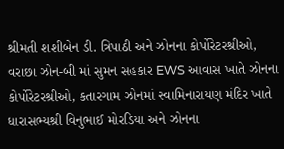શ્રીમતી શશીબેન ડી. ત્રિપાઠી અને ઝોનના કોર્પોરેટરશ્રીઓ, વરાછા ઝોન-બી માં સુમન સહકાર EWS આવાસ ખાતે ઝોનના કોર્પોરેટરશ્રીઓ, કતારગામ ઝોનમાં સ્વામિનારાયણ મંદિર ખાતે ધારાસભ્યશ્રી વિનુભાઈ મોરડિયા અને ઝોનના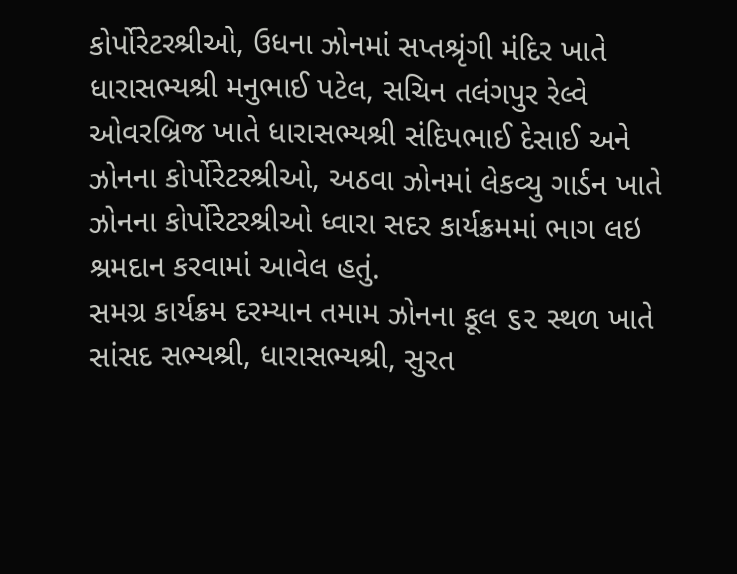કોર્પોરેટરશ્રીઓ, ઉધના ઝોનમાં સપ્તશ્રૃંગી મંદિર ખાતે ધારાસભ્યશ્રી મનુભાઈ પટેલ, સચિન તલંગપુર રેલ્વે ઓવરબ્રિજ ખાતે ધારાસભ્યશ્રી સંદિપભાઈ દેસાઈ અને ઝોનના કોર્પોરેટરશ્રીઓ, અઠવા ઝોનમાં લેકવ્યુ ગાર્ડન ખાતે ઝોનના કોર્પોરેટરશ્રીઓ ધ્વારા સદર કાર્યક્રમમાં ભાગ લઇ શ્રમદાન કરવામાં આવેલ હતું.
સમગ્ર કાર્યક્રમ દરમ્યાન તમામ ઝોનના કૂલ ૬૨ સ્થળ ખાતે સાંસદ સભ્યશ્રી, ધારાસભ્યશ્રી, સુરત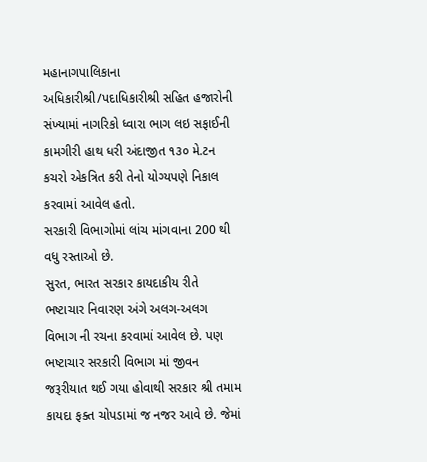મહાનાગપાલિકાના અધિકારીશ્રી/પદાધિકારીશ્રી સહિત હજારોની સંખ્યામાં નાગરિકો ધ્વારા ભાગ લઇ સફાઈની કામગીરી હાથ ધરી અંદાજીત ૧૩૦ મે.ટન કચરો એકત્રિત કરી તેનો યોગ્યપણે નિકાલ કરવામાં આવેલ હતો.
સરકારી વિભાગોમાં લાંચ માંગવાના 200 થી વધુ રસ્તાઓ છે.
સુરત, ભારત સરકાર કાયદાકીય રીતે ભષ્ટાચાર નિવારણ અંગે અલગ-અલગ વિભાગ ની રચના કરવામાં આવેલ છે. પણ ભષ્ટાચાર સરકારી વિભાગ માં જીવન જરૂરીયાત થઈ ગયા હોવાથી સરકાર શ્રી તમામ કાયદા ફક્ત ચોપડામાં જ નજર આવે છે. જેમાં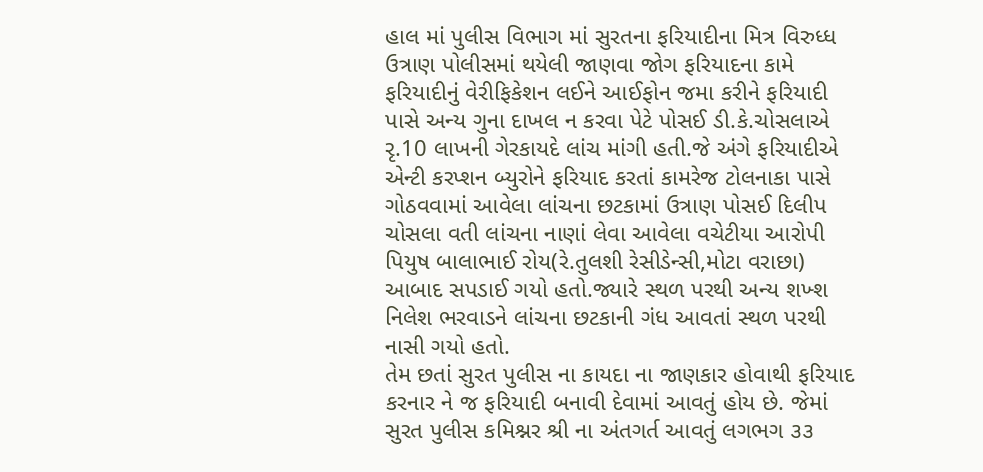હાલ માં પુલીસ વિભાગ માં સુરતના ફરિયાદીના મિત્ર વિરુધ્ધ ઉત્રાણ પોલીસમાં થયેલી જાણવા જોગ ફરિયાદના કામે ફરિયાદીનું વેરીફિકેશન લઈને આઈફોન જમા કરીને ફરિયાદી પાસે અન્ય ગુના દાખલ ન કરવા પેટે પોસઈ ડી.કે.ચોસલાએ રૃ.10 લાખની ગેરકાયદે લાંચ માંગી હતી.જે અંગે ફરિયાદીએ એન્ટી કરપ્શન બ્યુરોને ફરિયાદ કરતાં કામરેજ ટોલનાકા પાસે ગોઠવવામાં આવેલા લાંચના છટકામાં ઉત્રાણ પોસઈ દિલીપ ચોસલા વતી લાંચના નાણાં લેવા આવેલા વચેટીયા આરોપી પિયુષ બાલાભાઈ રોય(રે.તુલશી રેસીડેન્સી,મોટા વરાછા) આબાદ સપડાઈ ગયો હતો.જ્યારે સ્થળ પરથી અન્ય શખ્શ નિલેશ ભરવાડને લાંચના છટકાની ગંધ આવતાં સ્થળ પરથી નાસી ગયો હતો.
તેમ છતાં સુરત પુલીસ ના કાયદા ના જાણકાર હોવાથી ફરિયાદ કરનાર ને જ ફરિયાદી બનાવી દેવામાં આવતું હોય છે. જેમાં સુરત પુલીસ કમિશ્નર શ્રી ના અંતગર્ત આવતું લગભગ ૩૩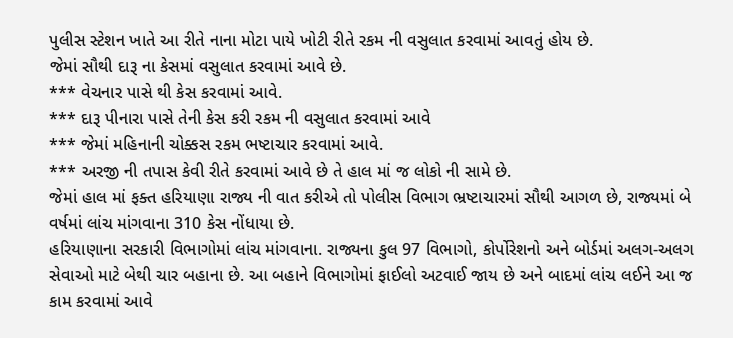પુલીસ સ્ટેશન ખાતે આ રીતે નાના મોટા પાયે ખોટી રીતે રકમ ની વસુલાત કરવામાં આવતું હોય છે.
જેમાં સૌથી દારૂ ના કેસમાં વસુલાત કરવામાં આવે છે.
*** વેચનાર પાસે થી કેસ કરવામાં આવે.
*** દારૂ પીનારા પાસે તેની કેસ કરી રકમ ની વસુલાત કરવામાં આવે
*** જેમાં મહિનાની ચોક્કસ રકમ ભષ્ટાચાર કરવામાં આવે.
*** અરજી ની તપાસ કેવી રીતે કરવામાં આવે છે તે હાલ માં જ લોકો ની સામે છે.
જેમાં હાલ માં ફક્ત હરિયાણા રાજ્ય ની વાત કરીએ તો પોલીસ વિભાગ ભ્રષ્ટાચારમાં સૌથી આગળ છે, રાજ્યમાં બે વર્ષમાં લાંચ માંગવાના 310 કેસ નોંધાયા છે.
હરિયાણાના સરકારી વિભાગોમાં લાંચ માંગવાના. રાજ્યના કુલ 97 વિભાગો, કોર્પોરેશનો અને બોર્ડમાં અલગ-અલગ સેવાઓ માટે બેથી ચાર બહાના છે. આ બહાને વિભાગોમાં ફાઈલો અટવાઈ જાય છે અને બાદમાં લાંચ લઈને આ જ કામ કરવામાં આવે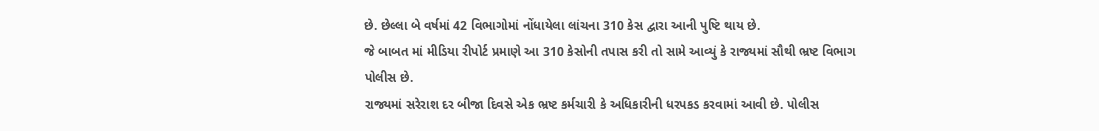છે. છેલ્લા બે વર્ષમાં 42 વિભાગોમાં નોંધાયેલા લાંચના 310 કેસ દ્વારા આની પુષ્ટિ થાય છે.
જે બાબત માં મીડિયા રીપોર્ટ પ્રમાણે આ 310 કેસોની તપાસ કરી તો સામે આવ્યું કે રાજ્યમાં સૌથી ભ્રષ્ટ વિભાગ પોલીસ છે.
રાજ્યમાં સરેરાશ દર બીજા દિવસે એક ભ્રષ્ટ કર્મચારી કે અધિકારીની ધરપકડ કરવામાં આવી છે. પોલીસ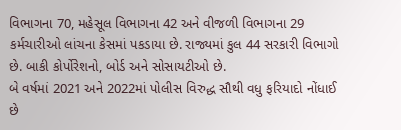વિભાગના 70, મહેસૂલ વિભાગના 42 અને વીજળી વિભાગના 29 કર્મચારીઓ લાંચના કેસમાં પકડાયા છે. રાજ્યમાં કુલ 44 સરકારી વિભાગો છે. બાકી કોર્પોરેશનો, બોર્ડ અને સોસાયટીઓ છે.
બે વર્ષમાં 2021 અને 2022માં પોલીસ વિરુદ્ધ સૌથી વધુ ફરિયાદો નોંધાઈ છે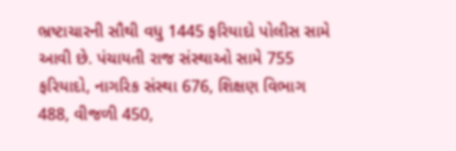ભ્રષ્ટાચારની સૌથી વધુ 1445 ફરિયાદો પોલીસ સામે આવી છે. પંચાયતી રાજ સંસ્થાઓ સામે 755 ફરિયાદો, નાગરિક સંસ્થા 676, શિક્ષણ વિભાગ 488, વીજળી 450,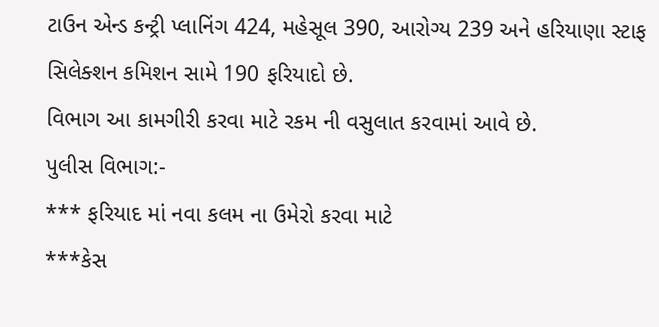ટાઉન એન્ડ કન્ટ્રી પ્લાનિંગ 424, મહેસૂલ 390, આરોગ્ય 239 અને હરિયાણા સ્ટાફ સિલેક્શન કમિશન સામે 190 ફરિયાદો છે.
વિભાગ આ કામગીરી કરવા માટે રકમ ની વસુલાત કરવામાં આવે છે.
પુલીસ વિભાગ:-
*** ફરિયાદ માં નવા કલમ ના ઉમેરો કરવા માટે
***કેસ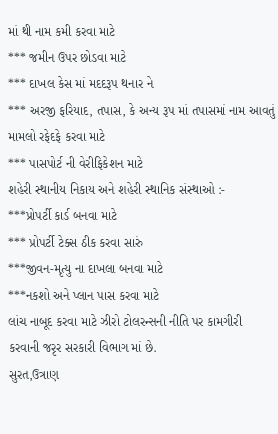માં થી નામ કમી કરવા માટે
*** જમીન ઉપર છોડવા માટે
*** દાખલ કેસ માં મદદરૂપ થનાર ને
*** અરજી ફરિયાદ, તપાસ, કે અન્ય રૂપ માં તપાસમાં નામ આવતું મામલો રફેદફે કરવા માટે
*** પાસપોર્ટ ની વેરીફિકેશન માટે
શહેરી સ્થાનીય નિકાય અને શહેરી સ્થાનિક સંસ્થાઓ :-
***પ્રોપર્ટી કાર્ડ બનવા માટે
*** પ્રોપર્ટી ટેક્સ ઠીક કરવા સારું
***જીવન-મૃત્યુ ના દાખલા બનવા માટે
***નકશો અને પ્લાન પાસ કરવા માટે
લાંચ નાબૂદ કરવા માટે ઝીરો ટોલરન્સની નીતિ પર કામગીરી કરવાની જરૃર સરકારી વિભાગ માં છે.
સુરત,ઉત્રાણ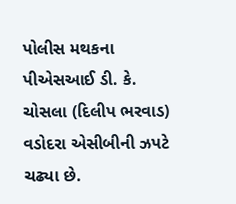પોલીસ મથકના પીએસઆઈ ડી. કે. ચોસલા (દિલીપ ભરવાડ) વડોદરા એસીબીની ઝપટે ચઢ્યા છે.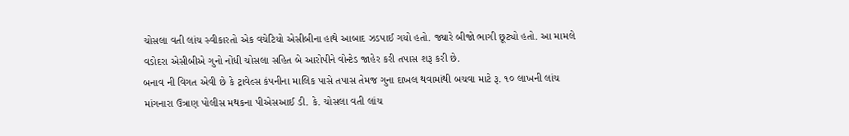ચોસલા વતી લાંચ સ્વીકારતો એક વચેટિયો એસીબીના હાથે આબાદ ઝડપાઈ ગયો હતો. જ્યારે બીજો ભાગી છૂટ્યો હતો. આ મામલે વડોદરા એસીબીએ ગુનો નોંધી ચોસલા સહિત બે આરોપીને વોન્ટેડ જાહેર કરી તપાસ શરૂ કરી છે.
બનાવ ની વિગત એવી છે કે ટ્રાવેલ્સ કંપનીના માલિક પાસે તપાસ તેમજ ગુના દાખલ થવામાંથી બચવા માટે રૂ. ૧૦ લાખની લાંચ માંગનારા ઉત્રાણ પોલીસ મથકના પીએસઆઈ ડી. કે. ચોસલા વતી લાંચ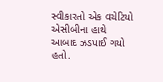સ્વીકારતો એક વચેટિયો એસીબીના હાથે આબાદ ઝડપાઈ ગયો હતો.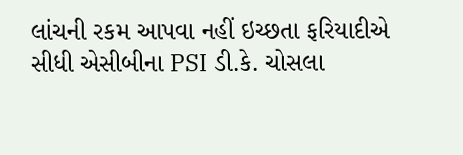લાંચની રકમ આપવા નહીં ઇચ્છતા ફરિયાદીએ સીધી એસીબીના PSI ડી.કે. ચોસલા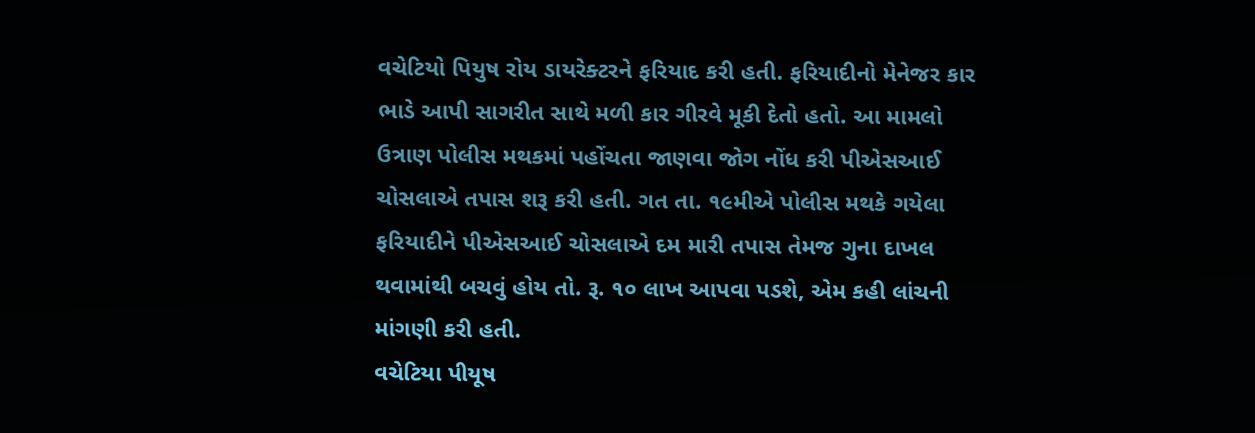વચેટિયો પિયુષ રોય ડાયરેક્ટરને ફરિયાદ કરી હતી. ફરિયાદીનો મેનેજર કાર ભાડે આપી સાગરીત સાથે મળી કાર ગીરવે મૂકી દેતો હતો. આ મામલો ઉત્રાણ પોલીસ મથકમાં પહોંચતા જાણવા જોગ નોંધ કરી પીએસઆઈ ચોસલાએ તપાસ શરૂ કરી હતી. ગત તા. ૧૯મીએ પોલીસ મથકે ગયેલા ફરિયાદીને પીએસઆઈ ચોસલાએ દમ મારી તપાસ તેમજ ગુના દાખલ થવામાંથી બચવું હોય તો. રૂ. ૧૦ લાખ આપવા પડશે, એમ કહી લાંચની માંગણી કરી હતી.
વચેટિયા પીયૂષ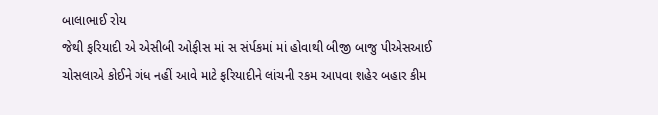બાલાભાઈ રોય
જેથી ફરિયાદી એ એસીબી ઓફીસ માં સ સંર્પકમાં માં હોવાથી બીજી બાજુ પીએસઆઈ ચોસલાએ કોઈને ગંધ નહીં આવે માટે ફરિયાદીને લાંચની રકમ આપવા શહેર બહાર કીમ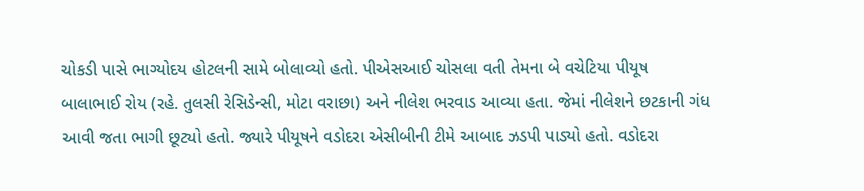ચોકડી પાસે ભાગ્યોદય હોટલની સામે બોલાવ્યો હતો. પીએસઆઈ ચોસલા વતી તેમના બે વચેટિયા પીયૂષ બાલાભાઈ રોય (રહે. તુલસી રેસિડેન્સી, મોટા વરાછા) અને નીલેશ ભરવાડ આવ્યા હતા. જેમાં નીલેશને છટકાની ગંધ આવી જતા ભાગી છૂટ્યો હતો. જ્યારે પીયૂષને વડોદરા એસીબીની ટીમે આબાદ ઝડપી પાડ્યો હતો. વડોદરા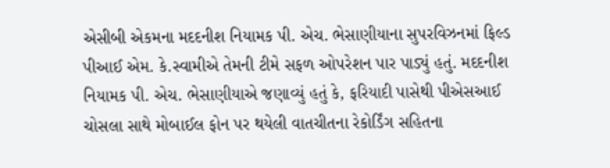એસીબી એકમના મદદનીશ નિયામક પી. એચ. ભેસાણીયાના સુપરવિઝનમાં ફિલ્ડ પીઆઈ એમ. કે.સ્વામીએ તેમની ટીમે સફળ ઓપરેશન પાર પાડ્યું હતું. મદદનીશ નિયામક પી. એચ. ભેસાણીયાએ જણાવ્યું હતું કે, ફરિયાદી પાસેથી પીએસઆઈ ચોસલા સાથે મોબાઈલ ફોન પર થયેલી વાતચીતના રેકોર્ડિંગ સહિતના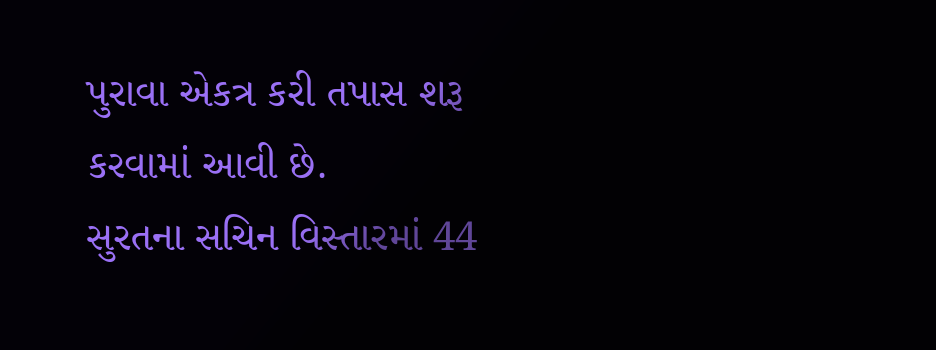પુરાવા એકત્ર કરી તપાસ શરૂ કરવામાં આવી છે.
સુરતના સચિન વિસ્તારમાં 44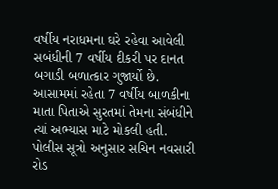વર્ષીય નરાધમના ઘરે રહેવા આવેલી સબંધીની 7 વર્ષીય દીકરી પર દાનત બગાડી બળાત્કાર ગુજાર્યો છે. આસામમાં રહેતા 7 વર્ષીય બાળકીના માતા પિતાએ સુરતમાં તેમના સંબંધીને ત્યાં અભ્યાસ માટે મોકલી હતી.
પોલીસ સૂત્રો અનુસાર સચિન નવસારી રોડ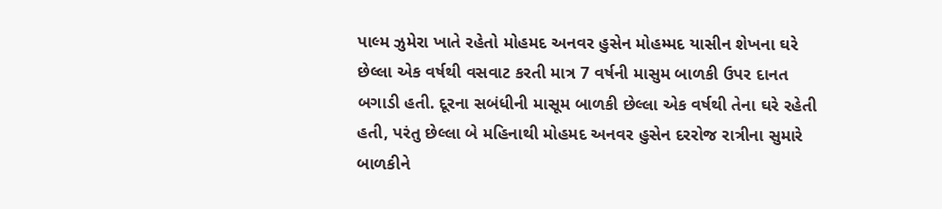પાલ્મ ઝુમેરા ખાતે રહેતો મોહમદ અનવર હુસેન મોહમ્મદ યાસીન શેખના ઘરે છેલ્લા એક વર્ષથી વસવાટ કરતી માત્ર 7 વર્ષની માસુમ બાળકી ઉપર દાનત બગાડી હતી. દૂરના સબંધીની માસૂમ બાળકી છેલ્લા એક વર્ષથી તેના ઘરે રહેતી હતી, પરંતુ છેલ્લા બે મહિનાથી મોહમદ અનવર હુસેન દરરોજ રાત્રીના સુમારે બાળકીને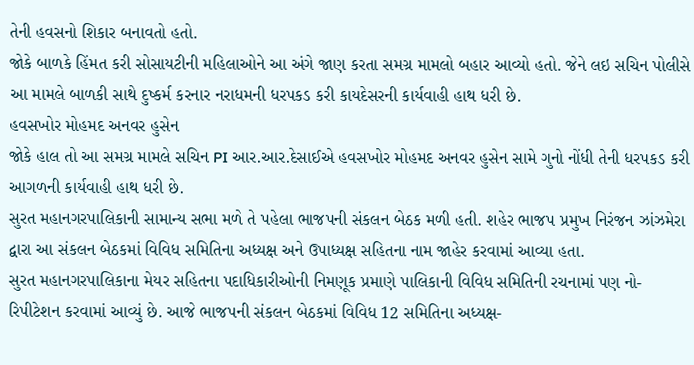તેની હવસનો શિકાર બનાવતો હતો.
જોકે બાળકે હિંમત કરી સોસાયટીની મહિલાઓને આ અંગે જાણ કરતા સમગ્ર મામલો બહાર આવ્યો હતો. જેને લઇ સચિન પોલીસે આ મામલે બાળકી સાથે દુષ્કર્મ કરનાર નરાધમની ધરપકડ કરી કાયદેસરની કાર્યવાહી હાથ ધરી છે.
હવસખોર મોહમદ અનવર હુસેન
જોકે હાલ તો આ સમગ્ર મામલે સચિન PI આર.આર.દેસાઈએ હવસખોર મોહમદ અનવર હુસેન સામે ગુનો નોંધી તેની ધરપકડ કરી આગળની કાર્યવાહી હાથ ધરી છે.
સુરત મહાનગરપાલિકાની સામાન્ય સભા મળે તે પહેલા ભાજપની સંકલન બેઠક મળી હતી. શહેર ભાજપ પ્રમુખ નિરંજન ઝાંઝમેરા દ્વારા આ સંકલન બેઠકમાં વિવિધ સમિતિના અધ્યક્ષ અને ઉપાધ્યક્ષ સહિતના નામ જાહેર કરવામાં આવ્યા હતા.
સુરત મહાનગરપાલિકાના મેયર સહિતના પદાધિકારીઓની નિમણૂક પ્રમાણે પાલિકાની વિવિધ સમિતિની રચનામાં પણ નો-રિપીટેશન કરવામાં આવ્યું છે. આજે ભાજપની સંકલન બેઠકમાં વિવિધ 12 સમિતિના અધ્યક્ષ-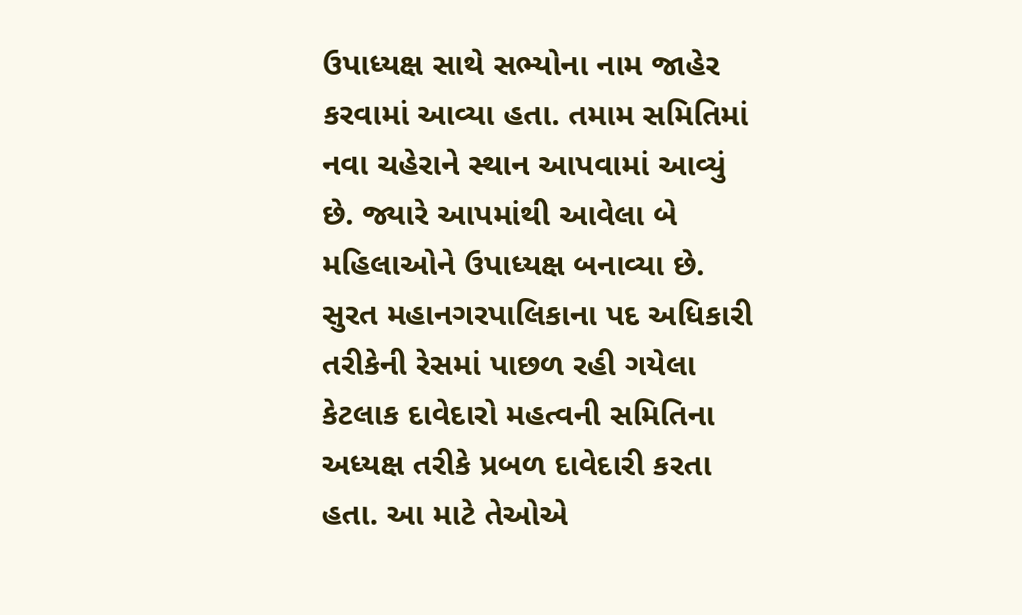ઉપાધ્યક્ષ સાથે સભ્યોના નામ જાહેર કરવામાં આવ્યા હતા. તમામ સમિતિમાં નવા ચહેરાને સ્થાન આપવામાં આવ્યું છે. જ્યારે આપમાંથી આવેલા બે મહિલાઓને ઉપાધ્યક્ષ બનાવ્યા છે.
સુરત મહાનગરપાલિકાના પદ અધિકારી તરીકેની રેસમાં પાછળ રહી ગયેલા કેટલાક દાવેદારો મહત્વની સમિતિના અધ્યક્ષ તરીકે પ્રબળ દાવેદારી કરતા હતા. આ માટે તેઓએ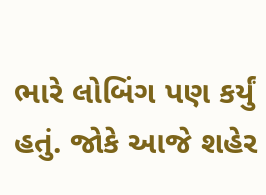ભારે લોબિંગ પણ કર્યું હતું. જોકે આજે શહેર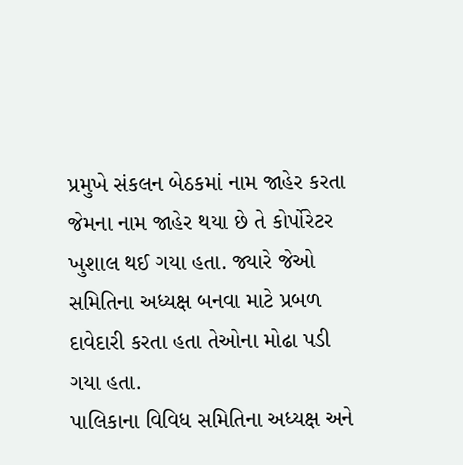પ્રમુખે સંકલન બેઠકમાં નામ જાહેર કરતા જેમના નામ જાહેર થયા છે તે કોર્પોરેટર ખુશાલ થઈ ગયા હતા. જ્યારે જેઓ સમિતિના અધ્યક્ષ બનવા માટે પ્રબળ દાવેદારી કરતા હતા તેઓના મોઢા પડી ગયા હતા.
પાલિકાના વિવિધ સમિતિના અધ્યક્ષ અને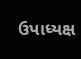ઉપાધ્યક્ષ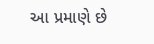આ પ્રમાણે છે